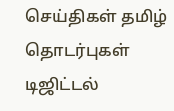செய்திகள் தமிழ் தொடர்புகள்
டிஜிட்டல்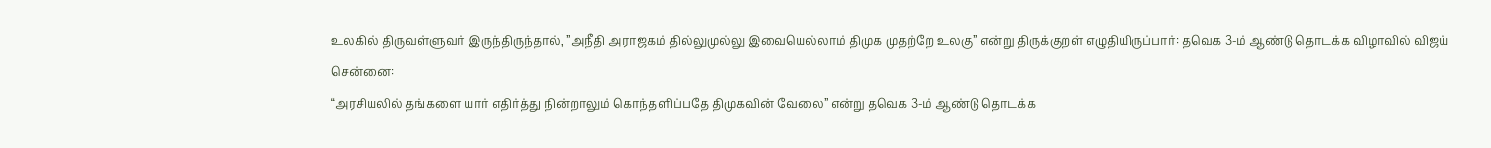உலகில் திருவள்ளுவர் இருந்திருந்தால், ”அநீதி அராஜகம் தில்லுமுல்லு இவையெல்லாம் திமுக முதற்றே உலகு” என்று திருக்குறள் எழுதியிருப்பார்: தவெக 3-ம் ஆண்டு தொடக்க விழாவில் விஜய்
சென்னை:
“அரசியலில் தங்களை யார் எதிர்த்து நின்றாலும் கொந்தளிப்பதே திமுகவின் வேலை” என்று தவெக 3-ம் ஆண்டு தொடக்க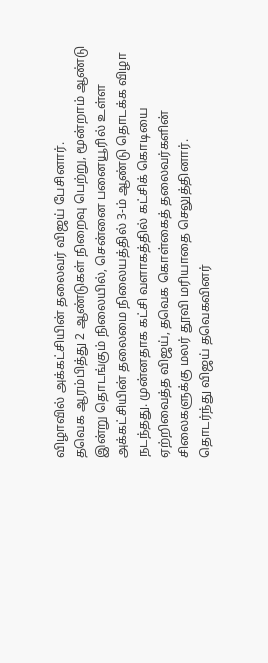விழாவில் அக்கட்சியின் தலைவர் விஜய் பேசினார்.
தவெக ஆரம்பித்து 2 ஆண்டுகள் நிறைவு பெற்று, மூன்றாம் ஆண்டு இன்று தொடங்கும் நிலையில், சென்னை பனையூரில் உள்ள அக்கட்சியின் தலைமை நிலையத்தில் 3-ம் ஆண்டு தொடக்க விழா நடந்தது. முன்னதாக கட்சி வளாகத்தில் கட்சிக் கொடியை ஏற்றிவைத்த விஜய், தவெக கொள்கைத் தலைவர்களின் சிலைகளுக்கு மலர் தூவி மரியாதை செலுத்தினார்.
தொடர்ந்து விஜய் தவெகவினர்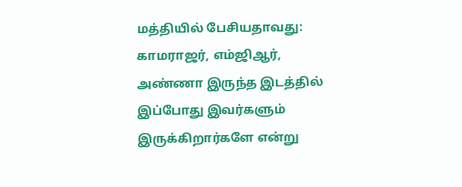மத்தியில் பேசியதாவது: காமராஜர், எம்ஜிஆர், அண்ணா இருந்த இடத்தில் இப்போது இவர்களும் இருக்கிறார்களே என்று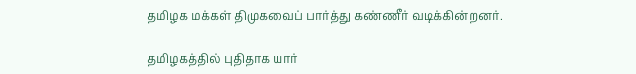தமிழக மக்கள் திமுகவைப் பார்த்து கண்ணீர் வடிக்கின்றனர்.

தமிழகத்தில் புதிதாக யார்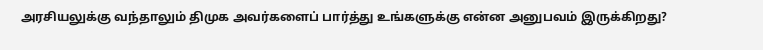அரசியலுக்கு வந்தாலும் திமுக அவர்களைப் பார்த்து உங்களுக்கு என்ன அனுபவம் இருக்கிறது?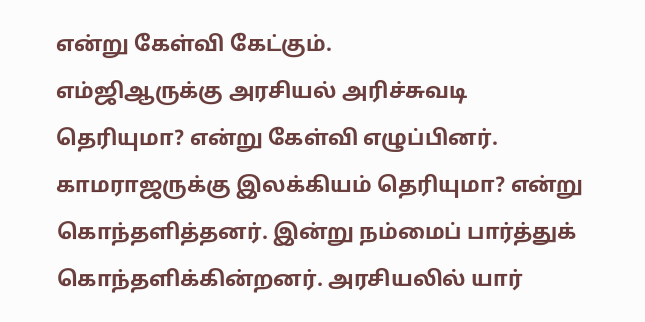என்று கேள்வி கேட்கும்.
எம்ஜிஆருக்கு அரசியல் அரிச்சுவடி தெரியுமா? என்று கேள்வி எழுப்பினர். காமராஜருக்கு இலக்கியம் தெரியுமா? என்று கொந்தளித்தனர். இன்று நம்மைப் பார்த்துக் கொந்தளிக்கின்றனர். அரசியலில் யார்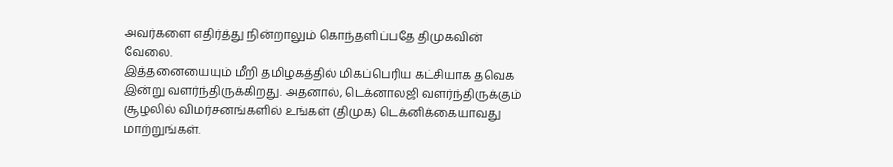அவர்களை எதிர்த்து நின்றாலும் கொந்தளிப்பதே திமுகவின் வேலை.
இத்தனையையும் மீறி தமிழகத்தில் மிகப்பெரிய கட்சியாக தவெக இன்று வளர்ந்திருக்கிறது. அதனால், டெக்னாலஜி வளர்ந்திருக்கும் சூழலில் விமர்சனங்களில் உங்கள் (திமுக) டெக்னிக்கையாவது மாற்றுங்கள்.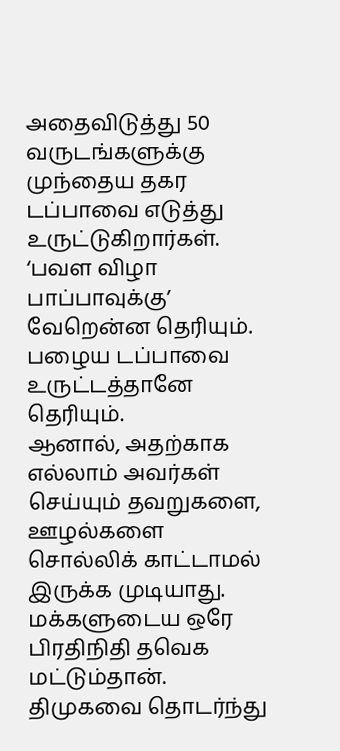அதைவிடுத்து 50 வருடங்களுக்கு முந்தைய தகர டப்பாவை எடுத்து உருட்டுகிறார்கள். ‘பவள விழா பாப்பாவுக்கு’ வேறென்ன தெரியும். பழைய டப்பாவை உருட்டத்தானே தெரியும்.
ஆனால், அதற்காக எல்லாம் அவர்கள் செய்யும் தவறுகளை, ஊழல்களை சொல்லிக் காட்டாமல் இருக்க முடியாது. மக்களுடைய ஒரே பிரதிநிதி தவெக மட்டும்தான். திமுகவை தொடர்ந்து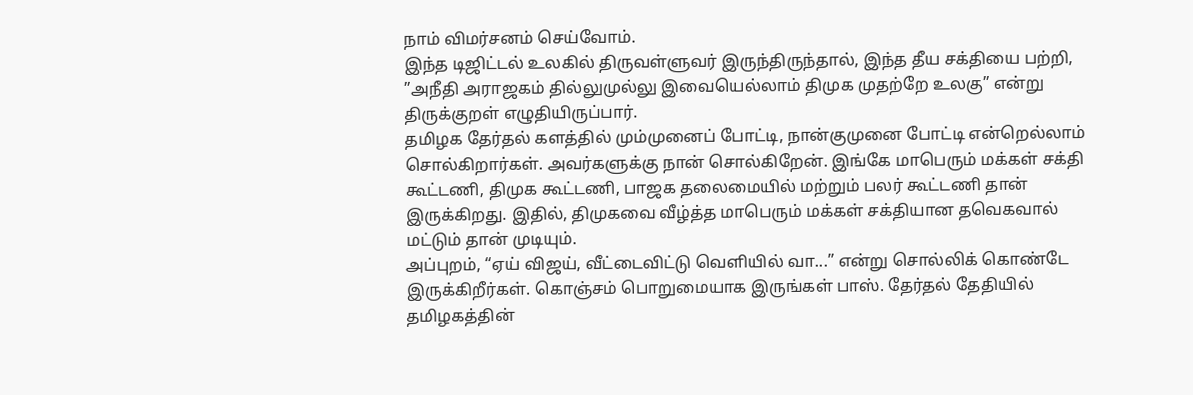நாம் விமர்சனம் செய்வோம்.
இந்த டிஜிட்டல் உலகில் திருவள்ளுவர் இருந்திருந்தால், இந்த தீய சக்தியை பற்றி, ”அநீதி அராஜகம் தில்லுமுல்லு இவையெல்லாம் திமுக முதற்றே உலகு” என்று திருக்குறள் எழுதியிருப்பார்.
தமிழக தேர்தல் களத்தில் மும்முனைப் போட்டி, நான்குமுனை போட்டி என்றெல்லாம் சொல்கிறார்கள். அவர்களுக்கு நான் சொல்கிறேன். இங்கே மாபெரும் மக்கள் சக்தி கூட்டணி, திமுக கூட்டணி, பாஜக தலைமையில் மற்றும் பலர் கூட்டணி தான் இருக்கிறது. இதில், திமுகவை வீழ்த்த மாபெரும் மக்கள் சக்தியான தவெகவால் மட்டும் தான் முடியும்.
அப்புறம், “ஏய் விஜய், வீட்டைவிட்டு வெளியில் வா...” என்று சொல்லிக் கொண்டே இருக்கிறீர்கள். கொஞ்சம் பொறுமையாக இருங்கள் பாஸ். தேர்தல் தேதியில் தமிழகத்தின்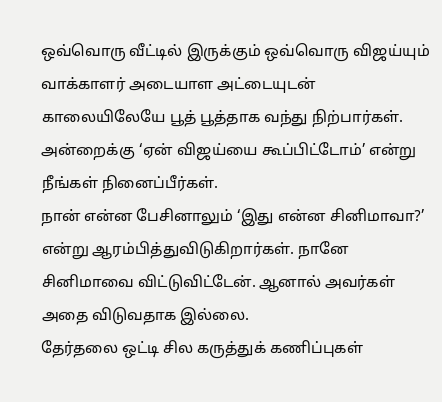ஒவ்வொரு வீட்டில் இருக்கும் ஒவ்வொரு விஜய்யும் வாக்காளர் அடையாள அட்டையுடன் காலையிலேயே பூத் பூத்தாக வந்து நிற்பார்கள். அன்றைக்கு ‘ஏன் விஜய்யை கூப்பிட்டோம்’ என்று நீங்கள் நினைப்பீர்கள்.
நான் என்ன பேசினாலும் ‘இது என்ன சினிமாவா?’ என்று ஆரம்பித்துவிடுகிறார்கள். நானே சினிமாவை விட்டுவிட்டேன். ஆனால் அவர்கள் அதை விடுவதாக இல்லை.
தேர்தலை ஒட்டி சில கருத்துக் கணிப்புகள்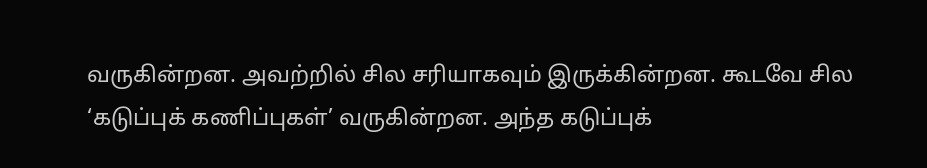வருகின்றன. அவற்றில் சில சரியாகவும் இருக்கின்றன. கூடவே சில ‘கடுப்புக் கணிப்புகள்’ வருகின்றன. அந்த கடுப்புக்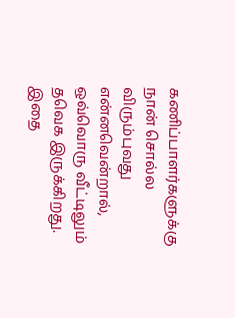கணிப்பாளர்களுக்கு நான் சொல்ல விரும்புவது என்னவென்றால், ஒவ்வொரு வீட்டிலும் தவெக இருக்கிறது. இதை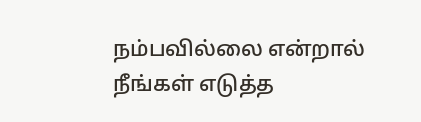நம்பவில்லை என்றால் நீங்கள் எடுத்த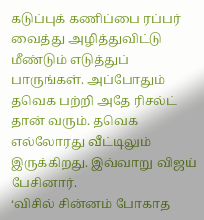கடுப்புக் கணிப்பை ரப்பர் வைத்து அழித்துவிட்டு மீண்டும் எடுத்துப் பாருங்கள். அப்போதும் தவெக பற்றி அதே ரிசல்ட் தான் வரும். தவெக எல்லோரது வீட்டிலும் இருக்கிறது. இவ்வாறு விஜய் பேசினார்.
‘விசில் சின்னம் போகாத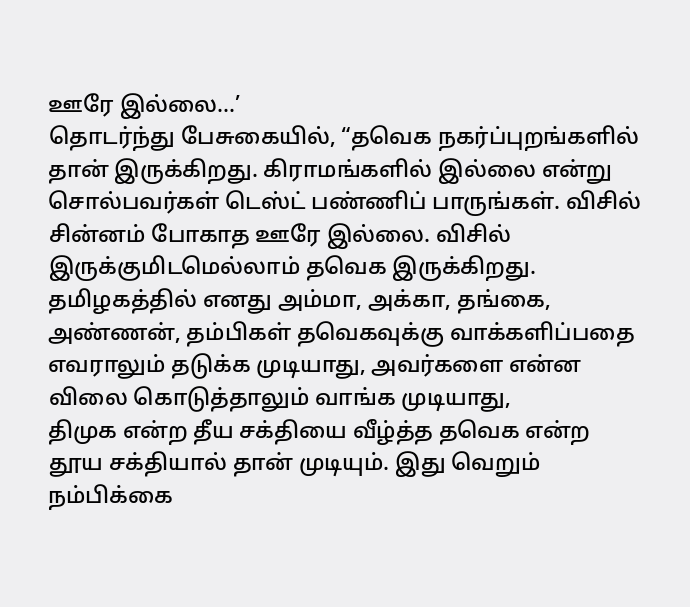ஊரே இல்லை...’
தொடர்ந்து பேசுகையில், “தவெக நகர்ப்புறங்களில் தான் இருக்கிறது. கிராமங்களில் இல்லை என்று சொல்பவர்கள் டெஸ்ட் பண்ணிப் பாருங்கள். விசில் சின்னம் போகாத ஊரே இல்லை. விசில் இருக்குமிடமெல்லாம் தவெக இருக்கிறது.
தமிழகத்தில் எனது அம்மா, அக்கா, தங்கை, அண்ணன், தம்பிகள் தவெகவுக்கு வாக்களிப்பதை எவராலும் தடுக்க முடியாது, அவர்களை என்ன விலை கொடுத்தாலும் வாங்க முடியாது,
திமுக என்ற தீய சக்தியை வீழ்த்த தவெக என்ற தூய சக்தியால் தான் முடியும். இது வெறும் நம்பிக்கை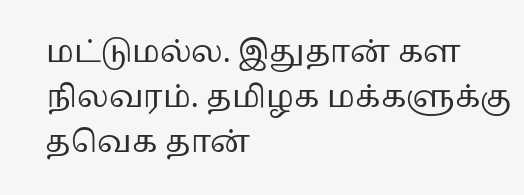மட்டுமல்ல. இதுதான் கள நிலவரம். தமிழக மக்களுக்கு தவெக தான்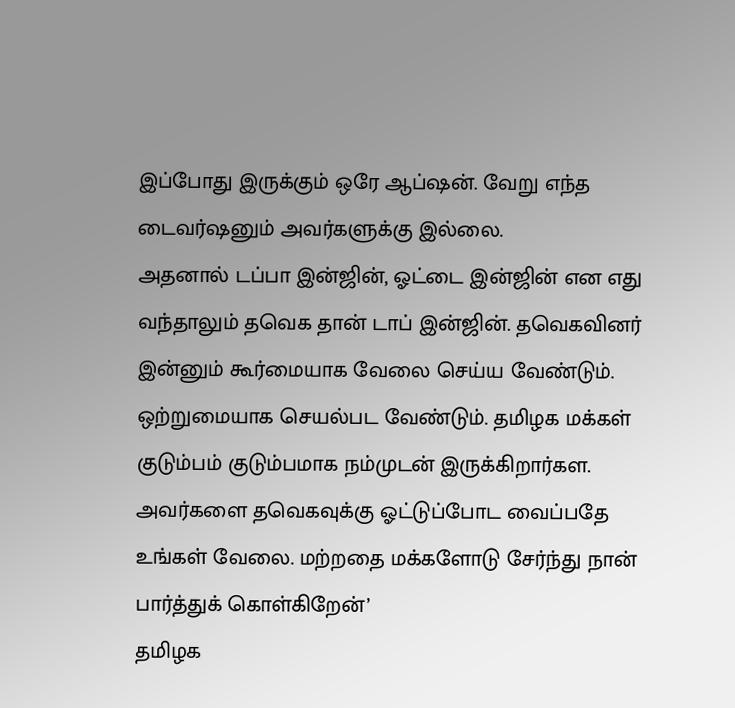இப்போது இருக்கும் ஒரே ஆப்ஷன். வேறு எந்த டைவர்ஷனும் அவர்களுக்கு இல்லை.
அதனால் டப்பா இன்ஜின், ஓட்டை இன்ஜின் என எது வந்தாலும் தவெக தான் டாப் இன்ஜின். தவெகவினர் இன்னும் கூர்மையாக வேலை செய்ய வேண்டும். ஒற்றுமையாக செயல்பட வேண்டும். தமிழக மக்கள் குடும்பம் குடும்பமாக நம்முடன் இருக்கிறார்கள.
அவர்களை தவெகவுக்கு ஓட்டுப்போட வைப்பதே உங்கள் வேலை. மற்றதை மக்களோடு சேர்ந்து நான் பார்த்துக் கொள்கிறேன்’
தமிழக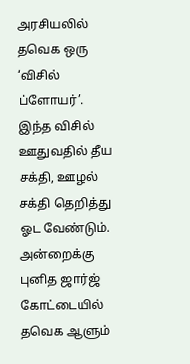அரசியலில் தவெக ஒரு ‘விசில் ப்ளோயர்’. இந்த விசில் ஊதுவதில் தீய சக்தி, ஊழல் சக்தி தெறித்து ஓட வேண்டும். அன்றைக்கு புனித ஜார்ஜ் கோட்டையில் தவெக ஆளும்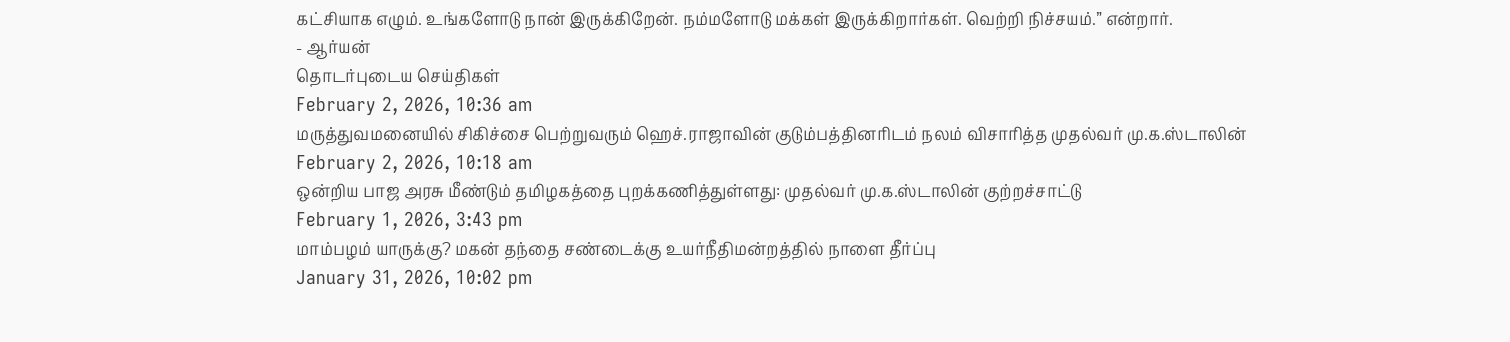கட்சியாக எழும். உங்களோடு நான் இருக்கிறேன். நம்மளோடு மக்கள் இருக்கிறார்கள். வெற்றி நிச்சயம்.” என்றார்.
- ஆர்யன்
தொடர்புடைய செய்திகள்
February 2, 2026, 10:36 am
மருத்துவமனையில் சிகிச்சை பெற்றுவரும் ஹெச்.ராஜாவின் குடும்பத்தினரிடம் நலம் விசாரித்த முதல்வர் மு.க.ஸ்டாலின்
February 2, 2026, 10:18 am
ஒன்றிய பாஜ அரசு மீண்டும் தமிழகத்தை புறக்கணித்துள்ளது: முதல்வர் மு.க.ஸ்டாலின் குற்றச்சாட்டு
February 1, 2026, 3:43 pm
மாம்பழம் யாருக்கு? மகன் தந்தை சண்டைக்கு உயர்நீதிமன்றத்தில் நாளை தீர்ப்பு
January 31, 2026, 10:02 pm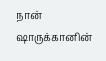நான் ஷாருக்கானின்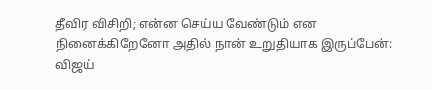தீவிர விசிறி; என்ன செய்ய வேண்டும் என நினைக்கிறேனோ அதில் நான் உறுதியாக இருப்பேன்: விஜய்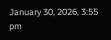January 30, 2026, 3:55 pm